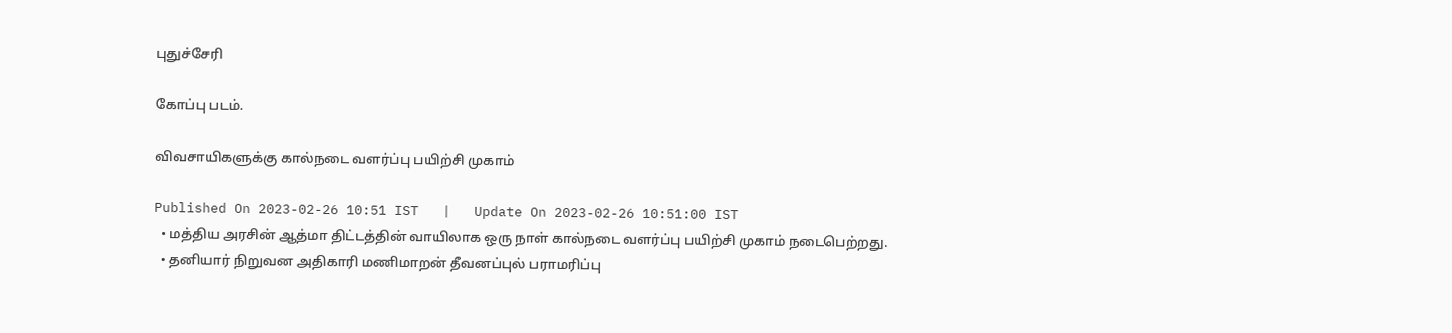புதுச்சேரி

கோப்பு படம்.

விவசாயிகளுக்கு கால்நடை வளர்ப்பு பயிற்சி முகாம்

Published On 2023-02-26 10:51 IST   |   Update On 2023-02-26 10:51:00 IST
  • மத்திய அரசின் ஆத்மா திட்டத்தின் வாயிலாக ஒரு நாள் கால்நடை வளர்ப்பு பயிற்சி முகாம் நடைபெற்றது.
  • தனியார் நிறுவன அதிகாரி மணிமாறன் தீவனப்புல் பராமரிப்பு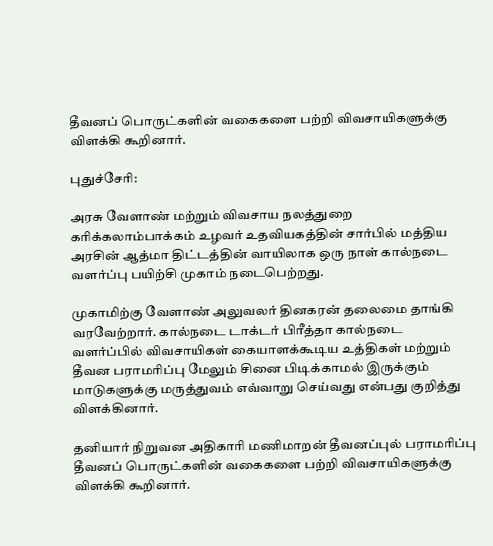தீவனப் பொருட்களின் வகைகளை பற்றி விவசாயிகளுக்கு விளக்கி கூறினார்.

புதுச்சேரி:

அரசு வேளாண் மற்றும் விவசாய நலத்துறை கரிக்கலாம்பாக்கம் உழவர் உதவியகத்தின் சார்பில் மத்திய அரசின் ஆத்மா திட்டத்தின் வாயிலாக ஒரு நாள் கால்நடை வளர்ப்பு பயிற்சி முகாம் நடைபெற்றது.

முகாமிற்கு வேளாண் அலுவலர் தினகரன் தலைமை தாங்கி வரவேற்றார். கால்நடை டாக்டர் பிரீத்தா கால்நடை வளர்ப்பில் விவசாயிகள் கையாளக்கூடிய உத்திகள் மற்றும் தீவன பராமரிப்பு மேலும் சினை பிடிக்காமல் இருக்கும் மாடுகளுக்கு மருத்துவம் எவ்வாறு செய்வது என்பது குறித்து விளக்கினார்.

தனியார் நிறுவன அதிகாரி மணிமாறன் தீவனப்புல் பராமரிப்பு தீவனப் பொருட்களின் வகைகளை பற்றி விவசாயிகளுக்கு விளக்கி கூறினார்.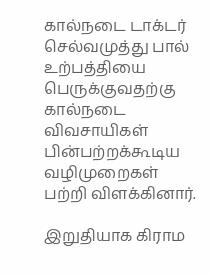கால்நடை டாக்டர் செல்வமுத்து பால் உற்பத்தியை பெருக்குவதற்கு கால்நடை விவசாயிகள் பின்பற்றக்கூடிய வழிமுறைகள் பற்றி விளக்கினார்.

இறுதியாக கிராம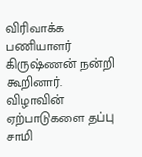விரிவாக்க பணியாளர் கிருஷ்ணன் நன்றி கூறினார். விழாவின் ஏற்பாடுகளை தப்பு சாமி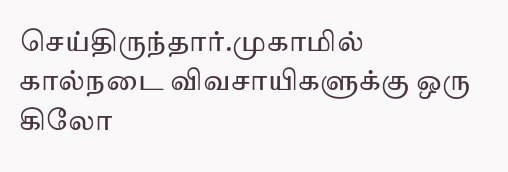செய்திருந்தார்.முகாமில் கால்நடை விவசாயிகளுக்கு ஒரு கிலோ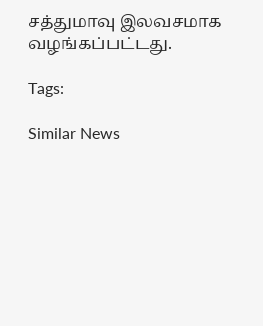சத்துமாவு இலவசமாக வழங்கப்பட்டது.

Tags:

Similar News